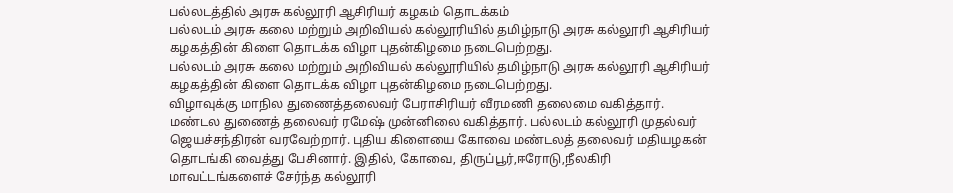பல்லடத்தில் அரசு கல்லூரி ஆசிரியர் கழகம் தொடக்கம்
பல்லடம் அரசு கலை மற்றும் அறிவியல் கல்லூரியில் தமிழ்நாடு அரசு கல்லூரி ஆசிரியர் கழகத்தின் கிளை தொடக்க விழா புதன்கிழமை நடைபெற்றது.
பல்லடம் அரசு கலை மற்றும் அறிவியல் கல்லூரியில் தமிழ்நாடு அரசு கல்லூரி ஆசிரியர் கழகத்தின் கிளை தொடக்க விழா புதன்கிழமை நடைபெற்றது.
விழாவுக்கு மாநில துணைத்தலைவர் பேராசிரியர் வீரமணி தலைமை வகித்தார். மண்டல துணைத் தலைவர் ரமேஷ் முன்னிலை வகித்தார். பல்லடம் கல்லூரி முதல்வர் ஜெயச்சந்திரன் வரவேற்றார். புதிய கிளையை கோவை மண்டலத் தலைவர் மதியழகன் தொடங்கி வைத்து பேசினார். இதில், கோவை, திருப்பூர்,ஈரோடு,நீலகிரி மாவட்டங்களைச் சேர்ந்த கல்லூரி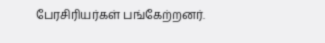பேரசிரியர்கள் பங்கேற்றனர்.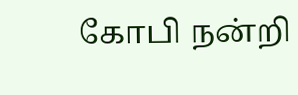கோபி நன்றி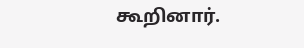கூறினார்.